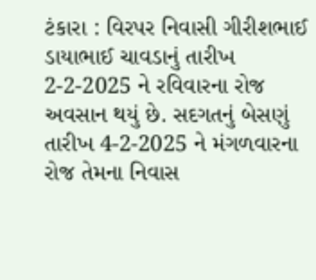ટંકારા : વિરપર નિવાસી ગીરીશભાઈ ડાયાભાઈ ચાવડાનું તારીખ 2-2-2025 ને રવિવારના રોજ અવસાન થયું છે. સદગતનું બેસણું તારીખ 4-2-2025 ને મંગળવારના રોજ તેમના નિવાસ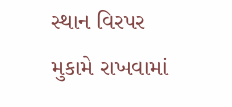સ્થાન વિરપર મુકામે રાખવામાં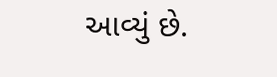આવ્યું છે.